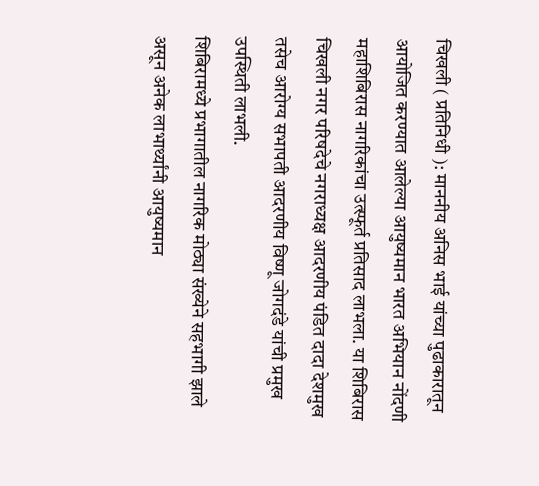चिखली ( प्रतिनिधी ): माननीय अनिस भाई यांच्या पुढाकारातून आयोजित करण्यात आलेल्या आयुष्यमान भारत अभियान नोंदणी महाशिबिरास नागरिकांचा उत्स्फूर्त प्रतिसाद लाभला. या शिबिरास चिखली नगर परिषदेचे नगराध्यक्ष आदरणीय पंडित दादा देशमुख तसेच आरोग्य सभापती आदरणीय विष्णू जोगदंडे यांची प्रमुख उपस्थिती लाभली.
शिबिरामध्ये प्रभागातील नागरिक मोठ्या संख्येने सहभागी झाले असून अनेक लाभार्थ्यांनी आयुष्यमान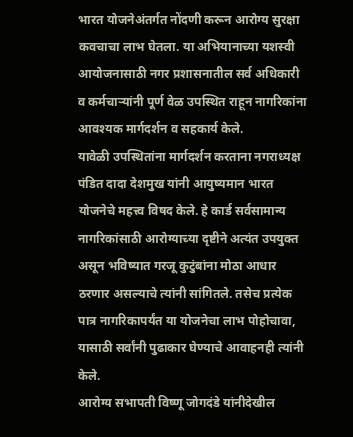भारत योजनेअंतर्गत नोंदणी करून आरोग्य सुरक्षा कवचाचा लाभ घेतला. या अभियानाच्या यशस्वी आयोजनासाठी नगर प्रशासनातील सर्व अधिकारी व कर्मचाऱ्यांनी पूर्ण वेळ उपस्थित राहून नागरिकांना आवश्यक मार्गदर्शन व सहकार्य केले.
यावेळी उपस्थितांना मार्गदर्शन करताना नगराध्यक्ष पंडित दादा देशमुख यांनी आयुष्यमान भारत योजनेचे महत्त्व विषद केले. हे कार्ड सर्वसामान्य नागरिकांसाठी आरोग्याच्या दृष्टीने अत्यंत उपयुक्त असून भविष्यात गरजू कुटुंबांना मोठा आधार ठरणार असल्याचे त्यांनी सांगितले. तसेच प्रत्येक पात्र नागरिकापर्यंत या योजनेचा लाभ पोहोचावा, यासाठी सर्वांनी पुढाकार घेण्याचे आवाहनही त्यांनी केले.
आरोग्य सभापती विष्णू जोगदंडे यांनीदेखील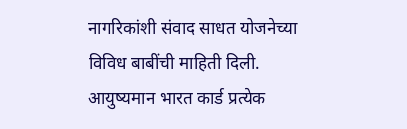नागरिकांशी संवाद साधत योजनेच्या विविध बाबींची माहिती दिली. आयुष्यमान भारत कार्ड प्रत्येक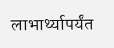लाभार्थ्यापर्यंत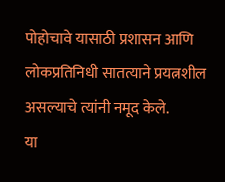पोहोचावे यासाठी प्रशासन आणि लोकप्रतिनिधी सातत्याने प्रयत्नशील असल्याचे त्यांनी नमूद केले.
या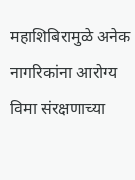महाशिबिरामुळे अनेक नागरिकांना आरोग्य विमा संरक्षणाच्या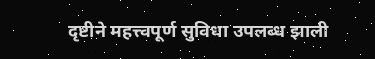दृष्टीने महत्त्वपूर्ण सुविधा उपलब्ध झाली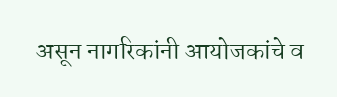असून नागरिकांनी आयोजकांचे व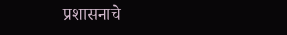प्रशासनाचे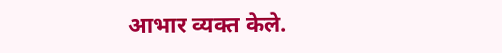आभार व्यक्त केले.